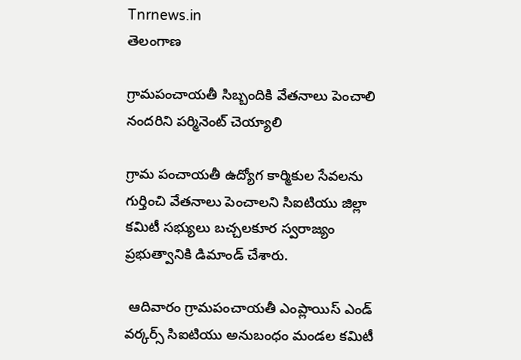Tnrnews.in
తెలంగాణ

గ్రామపంచాయతీ సిబ్బందికి వేతనాలు పెంచాలి నందరిని పర్మినెంట్ చెయ్యాలి

గ్రామ పంచాయతీ ఉద్యోగ కార్మికుల సేవలను గుర్తించి వేతనాలు పెంచాలని సిఐటియు జిల్లా కమిటీ సభ్యులు బచ్చలకూర స్వరాజ్యం ప్రభుత్వానికి డిమాండ్ చేశారు.

 ఆదివారం గ్రామపంచాయతీ ఎంప్లాయిస్ ఎండ్ వర్కర్స్ సిఐటియు అనుబంధం మండల కమిటీ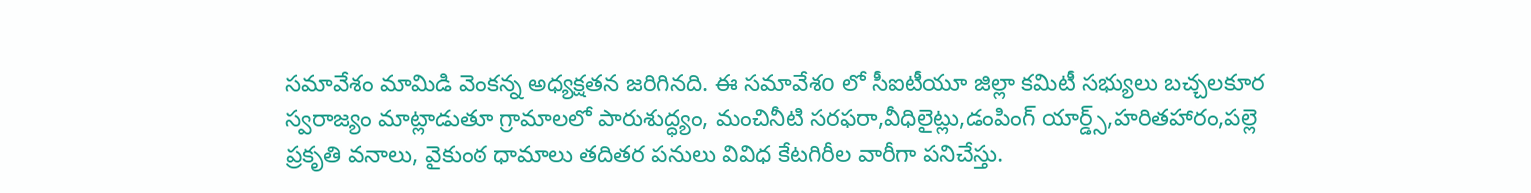సమావేశం మామిడి వెంకన్న అధ్యక్షతన జరిగినది. ఈ సమావేశo లో సీఐటీయూ జిల్లా కమిటీ సభ్యులు బచ్చలకూర స్వరాజ్యం మాట్లాడుతూ గ్రామాలలో పారుశుద్ధ్యం, మంచినీటి సరఫరా,వీధిలైట్లు,డంపింగ్ యార్డ్స్,హరితహారం,పల్లె ప్రకృతి వనాలు, వైకుంఠ ధామాలు తదితర పనులు వివిధ కేటగిరీల వారీగా పనిచేస్తు.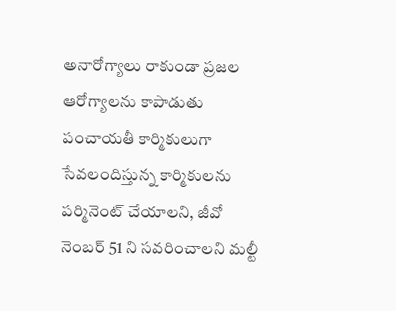అనారోగ్యాలు రాకుండా ప్రజల ఆరోగ్యాలను కాపాడుతు పంచాయతీ కార్మికులుగా సేవలందిస్తున్న కార్మికులను పర్మినెంట్ చేయాలని, జీవో నెంబర్ 51 ని సవరించాలని మల్టీ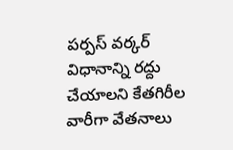పర్పస్ వర్కర్ విధానాన్ని రద్దు చేయాలని కేతగిరీల వారీగా వేతనాలు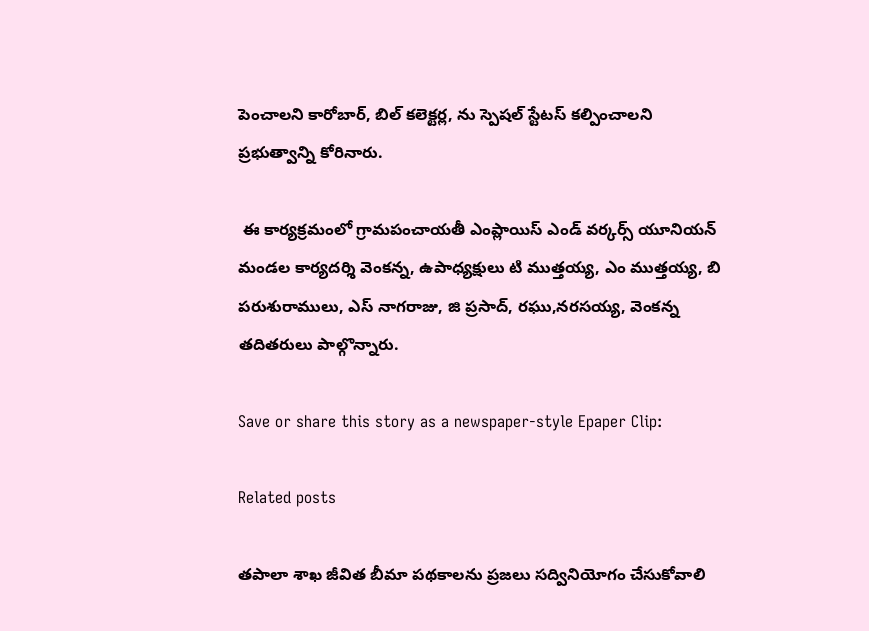పెంచాలని కారోబార్, బిల్ కలెక్టర్ల, ను స్పెషల్ స్టేటస్ కల్పించాలని ప్రభుత్వాన్ని కోరినారు.

 ఈ కార్యక్రమంలో గ్రామపంచాయతీ ఎంప్లాయిస్ ఎండ్ వర్కర్స్ యూనియన్ మండల కార్యదర్శి వెంకన్న, ఉపాధ్యక్షులు టి ముత్తయ్య, ఎం ముత్తయ్య, బి పరుశురాములు, ఎస్ నాగరాజు, జి ప్రసాద్, రఘు,నరసయ్య, వెంకన్న తదితరులు పాల్గొన్నారు.

Save or share this story as a newspaper-style Epaper Clip:

Related posts

తపాలా శాఖ జీవిత బీమా పథకాలను ప్రజలు సద్వినియోగం చేసుకోవాలి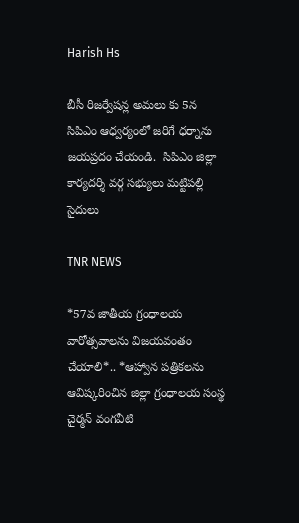Harish Hs

బీసీ రిజర్వేషన్ల అమలు కు 5న సిపిఎం ఆధ్వర్యంలో జరిగే ధర్నాను జయప్రదం చేయండి.  సిపిఎం జిల్లా కార్యదర్శి వర్గ సభ్యులు మట్టిపల్లి సైదులు

TNR NEWS

*57వ జాతీయ గ్రంధాలయ వారోత్సవాలను విజయవంతం చేయాలి*.. *ఆహ్వాన పత్రికలను ఆవిష్కరించిన జిల్లా గ్రంధాలయ సంస్థ చైర్మన్ వంగవీటి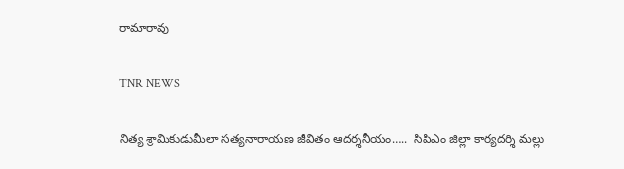రామారావు

TNR NEWS

నిత్య శ్రామికుడుమీలా సత్యనారాయణ జీవితం ఆదర్శనీయం…..  సిపిఎం జిల్లా కార్యదర్శి మల్లు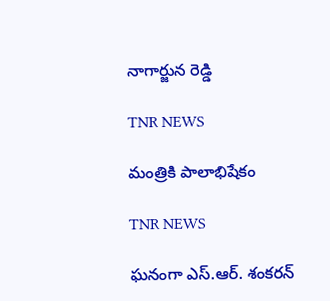నాగార్జున రెడ్డి

TNR NEWS

మంత్రికి పాలాభిషేకం

TNR NEWS

ఘనంగా ఎస్.ఆర్. శంకరన్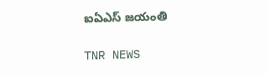ఐఏఎస్ జయంతి

TNR NEWS